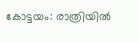കോട്ടയം: രാത്രിയിൽ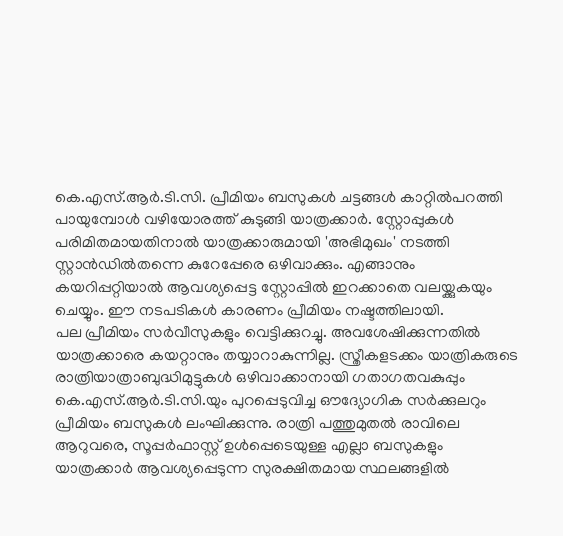കെ.എസ്.ആർ.ടി.സി. പ്രീമിയം ബസുകൾ ചട്ടങ്ങൾ കാറ്റിൽപറത്തി പായുമ്പോൾ വഴിയോരത്ത് കുടുങ്ങി യാത്രക്കാർ. സ്റ്റോപ്പുകൾ പരിമിതമായതിനാൽ യാത്രക്കാരുമായി 'അഭിമുഖം' നടത്തി സ്റ്റാൻഡിൽതന്നെ കുറേപ്പേരെ ഒഴിവാക്കും. എങ്ങാനും കയറിപ്പറ്റിയാൽ ആവശ്യപ്പെട്ട സ്റ്റോപ്പിൽ ഇറക്കാതെ വലയ്ക്കുകയും ചെയ്യും. ഈ നടപടികൾ കാരണം പ്രീമിയം നഷ്ടത്തിലായി.
പല പ്രീമിയം സർവീസുകളും വെട്ടിക്കുറച്ചു. അവശേഷിക്കുന്നതിൽ യാത്രക്കാരെ കയറ്റാനും തയ്യാറാകുന്നില്ല. സ്ത്രീകളടക്കം യാത്രികരുടെ രാത്രിയാത്രാബുദ്ധിമുട്ടുകൾ ഒഴിവാക്കാനായി ഗതാഗതവകുപ്പും കെ.എസ്.ആർ.ടി.സി.യും പുറപ്പെടുവിച്ച ഔദ്യോഗിക സർക്കുലറും പ്രീമിയം ബസുകൾ ലംഘിക്കുന്നു. രാത്രി പത്തുമുതൽ രാവിലെ ആറുവരെ, സൂപ്പർഫാസ്റ്റ് ഉൾപ്പെടെയുള്ള എല്ലാ ബസുകളും യാത്രക്കാർ ആവശ്യപ്പെടുന്ന സുരക്ഷിതമായ സ്ഥലങ്ങളിൽ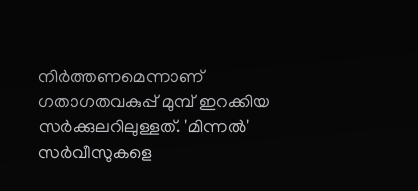നിർത്തണമെന്നാണ് ഗതാഗതവകുപ്പ് മുമ്പ് ഇറക്കിയ സർക്കുലറിലുള്ളത്. 'മിന്നൽ' സർവീസുകളെ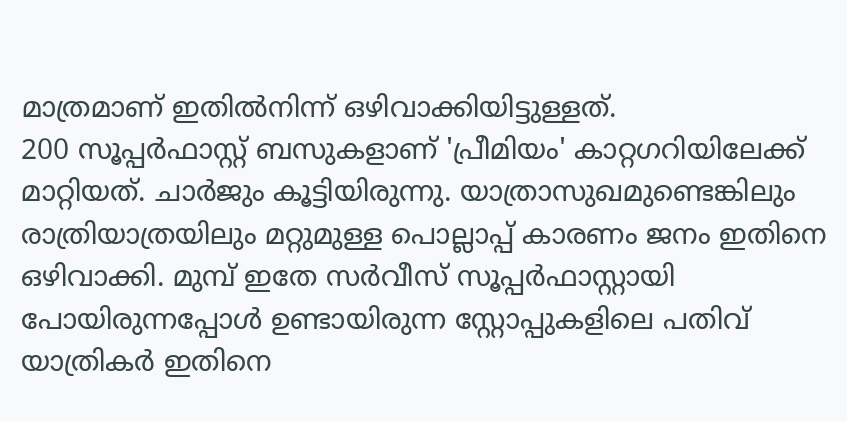മാത്രമാണ് ഇതിൽനിന്ന് ഒഴിവാക്കിയിട്ടുള്ളത്.
200 സൂപ്പർഫാസ്റ്റ് ബസുകളാണ് 'പ്രീമിയം' കാറ്റഗറിയിലേക്ക് മാറ്റിയത്. ചാർജും കൂട്ടിയിരുന്നു. യാത്രാസുഖമുണ്ടെങ്കിലും രാത്രിയാത്രയിലും മറ്റുമുള്ള പൊല്ലാപ്പ് കാരണം ജനം ഇതിനെ ഒഴിവാക്കി. മുമ്പ് ഇതേ സർവീസ് സൂപ്പർഫാസ്റ്റായി പോയിരുന്നപ്പോൾ ഉണ്ടായിരുന്ന സ്റ്റോപ്പുകളിലെ പതിവ് യാത്രികർ ഇതിനെ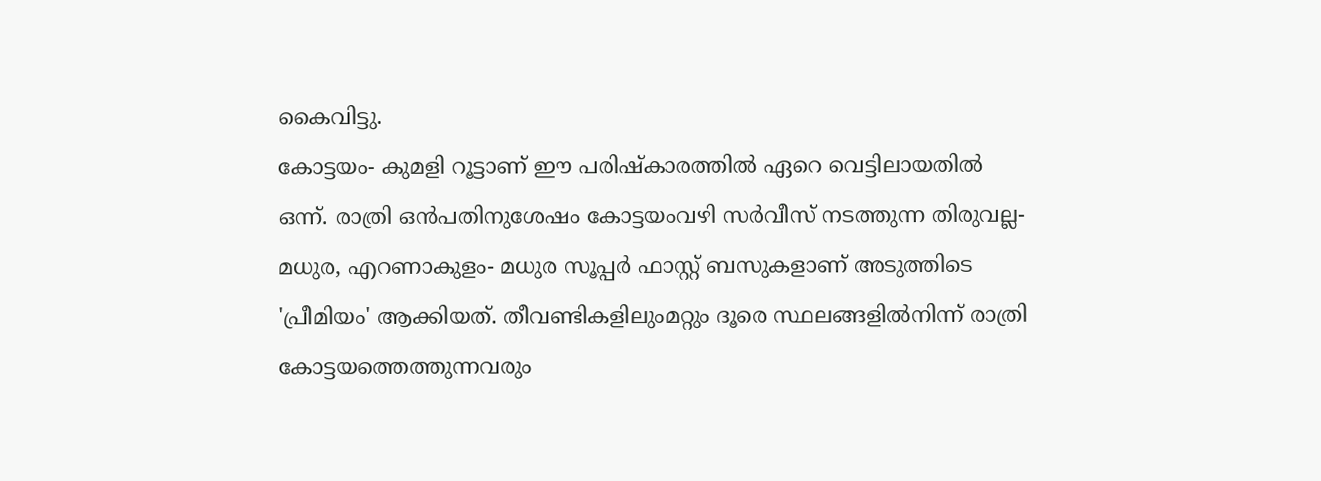കൈവിട്ടു.
കോട്ടയം- കുമളി റൂട്ടാണ് ഈ പരിഷ്കാരത്തിൽ ഏറെ വെട്ടിലായതിൽ ഒന്ന്. രാത്രി ഒൻപതിനുശേഷം കോട്ടയംവഴി സർവീസ് നടത്തുന്ന തിരുവല്ല- മധുര, എറണാകുളം- മധുര സൂപ്പർ ഫാസ്റ്റ് ബസുകളാണ് അടുത്തിടെ 'പ്രീമിയം' ആക്കിയത്. തീവണ്ടികളിലുംമറ്റും ദൂരെ സ്ഥലങ്ങളിൽനിന്ന് രാത്രി കോട്ടയത്തെത്തുന്നവരും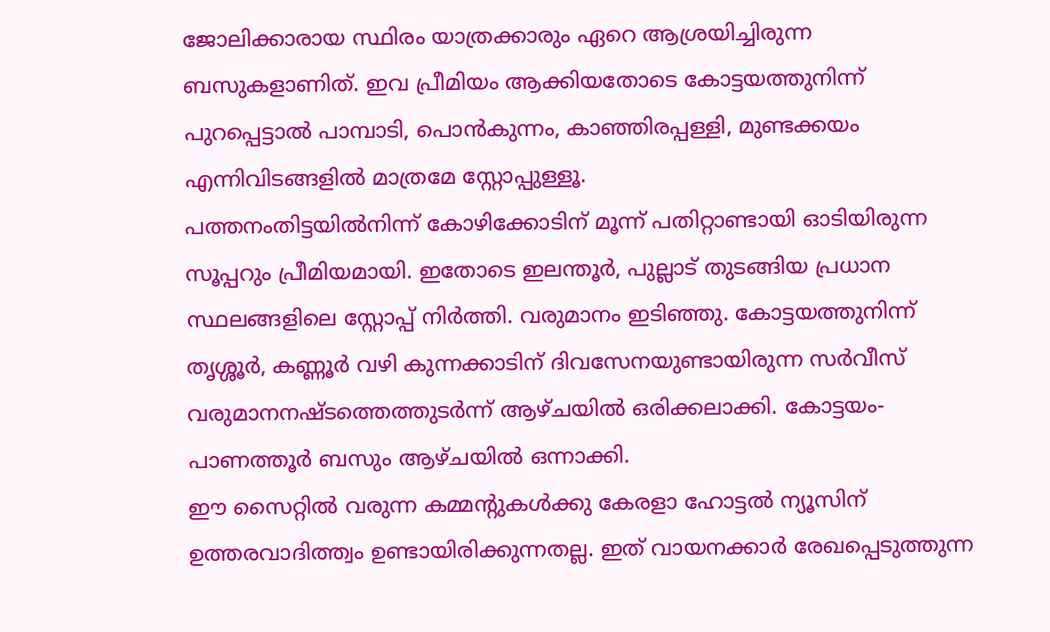ജോലിക്കാരായ സ്ഥിരം യാത്രക്കാരും ഏറെ ആശ്രയിച്ചിരുന്ന ബസുകളാണിത്. ഇവ പ്രീമിയം ആക്കിയതോടെ കോട്ടയത്തുനിന്ന് പുറപ്പെട്ടാൽ പാമ്പാടി, പൊൻകുന്നം, കാഞ്ഞിരപ്പള്ളി, മുണ്ടക്കയം എന്നിവിടങ്ങളിൽ മാത്രമേ സ്റ്റോപ്പുള്ളൂ.
പത്തനംതിട്ടയിൽനിന്ന് കോഴിക്കോടിന് മൂന്ന് പതിറ്റാണ്ടായി ഓടിയിരുന്ന സൂപ്പറും പ്രീമിയമായി. ഇതോടെ ഇലന്തൂർ, പുല്ലാട് തുടങ്ങിയ പ്രധാന സ്ഥലങ്ങളിലെ സ്റ്റോപ്പ് നിർത്തി. വരുമാനം ഇടിഞ്ഞു. കോട്ടയത്തുനിന്ന് തൃശ്ശൂർ, കണ്ണൂർ വഴി കുന്നക്കാടിന് ദിവസേനയുണ്ടായിരുന്ന സർവീസ് വരുമാനനഷ്ടത്തെത്തുടർന്ന് ആഴ്ചയിൽ ഒരിക്കലാക്കി. കോട്ടയം- പാണത്തൂർ ബസും ആഴ്ചയിൽ ഒന്നാക്കി.
ഈ സൈറ്റിൽ വരുന്ന കമ്മന്റുകൾക്കു കേരളാ ഹോട്ടൽ ന്യൂസിന് ഉത്തരവാദിത്ത്വം ഉണ്ടായിരിക്കുന്നതല്ല. ഇത് വായനക്കാർ രേഖപ്പെടുത്തുന്ന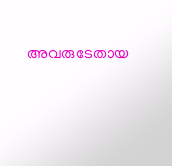അവരുടേതായ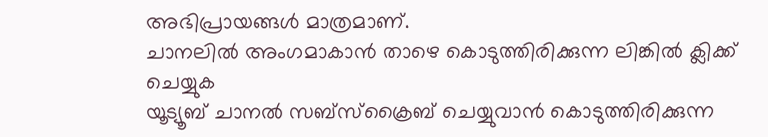അഭിപ്രായങ്ങൾ മാത്രമാണ്.
ചാനലിൽ അംഗമാകാൻ താഴെ കൊടുത്തിരിക്കുന്ന ലിങ്കിൽ ക്ലിക്ക് ചെയ്യുക
യൂട്യൂബ് ചാനൽ സബ്സ്ക്രൈബ് ചെയ്യുവാൻ കൊടുത്തിരിക്കുന്ന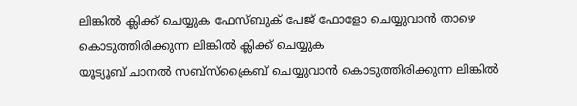ലിങ്കിൽ ക്ലിക്ക് ചെയ്യുക ഫേസ്ബുക് പേജ് ഫോളോ ചെയ്യുവാൻ താഴെ കൊടുത്തിരിക്കുന്ന ലിങ്കിൽ ക്ലിക്ക് ചെയ്യുക
യൂട്യൂബ് ചാനൽ സബ്സ്ക്രൈബ് ചെയ്യുവാൻ കൊടുത്തിരിക്കുന്ന ലിങ്കിൽ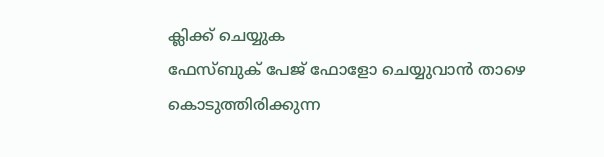ക്ലിക്ക് ചെയ്യുക
ഫേസ്ബുക് പേജ് ഫോളോ ചെയ്യുവാൻ താഴെ കൊടുത്തിരിക്കുന്ന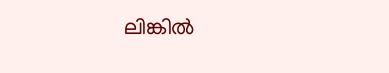ലിങ്കിൽ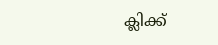ക്ലിക്ക്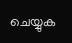ചെയ്യുക